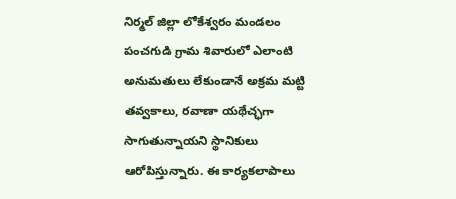నిర్మల్ జిల్లా లోకేశ్వరం మండలం పంచగుడి గ్రామ శివారులో ఎలాంటి అనుమతులు లేకుండానే అక్రమ మట్టి తవ్వకాలు, రవాణా యథేచ్ఛగా సాగుతున్నాయని స్థానికులు ఆరోపిస్తున్నారు. ఈ కార్యకలాపాలు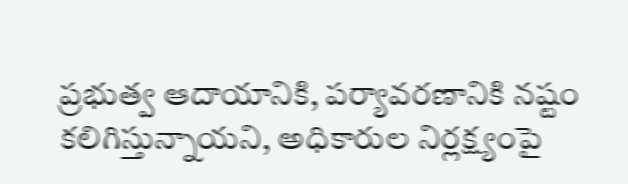ప్రభుత్వ ఆదాయానికి, పర్యావరణానికి నష్టం కలిగిస్తున్నాయని, అధికారుల నిర్లక్ష్యంపై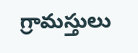గ్రామస్తులు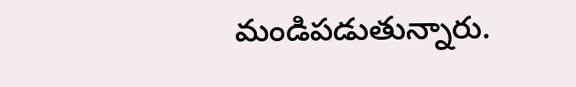మండిపడుతున్నారు.